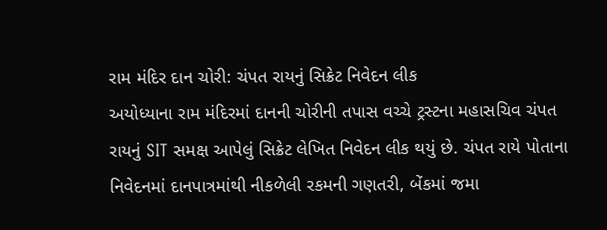રામ મંદિર દાન ચોરી: ચંપત રાયનું સિક્રેટ નિવેદન લીક
અયોધ્યાના રામ મંદિરમાં દાનની ચોરીની તપાસ વચ્ચે ટ્રસ્ટના મહાસચિવ ચંપત રાયનું SIT સમક્ષ આપેલું સિક્રેટ લેખિત નિવેદન લીક થયું છે. ચંપત રાયે પોતાના નિવેદનમાં દાનપાત્રમાંથી નીકળેલી રકમની ગણતરી, બેંકમાં જમા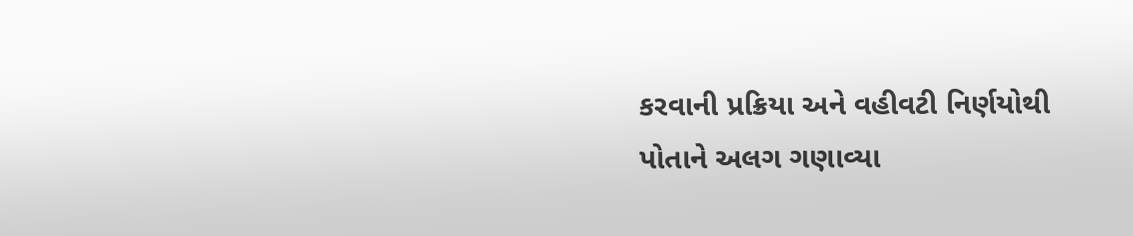કરવાની પ્રક્રિયા અને વહીવટી નિર્ણયોથી પોતાને અલગ ગણાવ્યા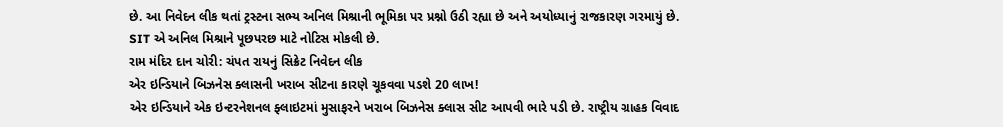છે. આ નિવેદન લીક થતાં ટ્રસ્ટના સભ્ય અનિલ મિશ્રાની ભૂમિકા પર પ્રશ્નો ઉઠી રહ્યા છે અને અયોધ્યાનું રાજકારણ ગરમાયું છે. SIT એ અનિલ મિશ્રાને પૂછપરછ માટે નોટિસ મોકલી છે.
રામ મંદિર દાન ચોરી: ચંપત રાયનું સિક્રેટ નિવેદન લીક
એર ઇન્ડિયાને બિઝનેસ ક્લાસની ખરાબ સીટના કારણે ચૂકવવા પડશે 20 લાખ!
એર ઇન્ડિયાને એક ઇન્ટરનેશનલ ફ્લાઇટમાં મુસાફરને ખરાબ બિઝનેસ ક્લાસ સીટ આપવી ભારે પડી છે. રાષ્ટ્રીય ગ્રાહક વિવાદ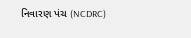નિવારણ પંચ (NCDRC)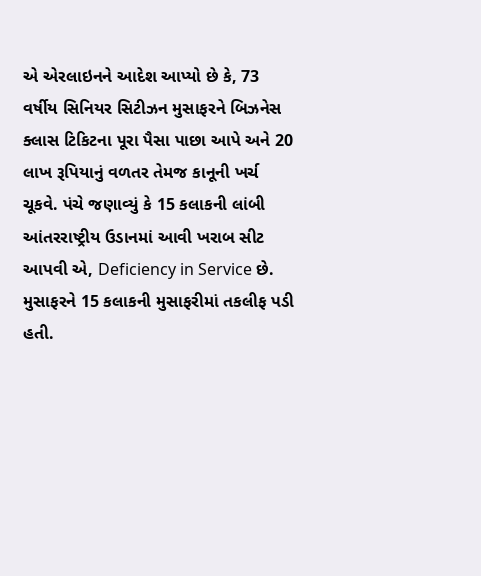એ એરલાઇનને આદેશ આપ્યો છે કે, 73 વર્ષીય સિનિયર સિટીઝન મુસાફરને બિઝનેસ ક્લાસ ટિકિટના પૂરા પૈસા પાછા આપે અને 20 લાખ રૂપિયાનું વળતર તેમજ કાનૂની ખર્ચ ચૂકવે. પંચે જણાવ્યું કે 15 કલાકની લાંબી આંતરરાષ્ટ્રીય ઉડાનમાં આવી ખરાબ સીટ આપવી એ, Deficiency in Service છે. મુસાફરને 15 કલાકની મુસાફરીમાં તકલીફ પડી હતી.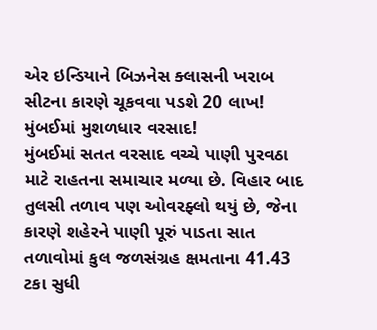એર ઇન્ડિયાને બિઝનેસ ક્લાસની ખરાબ સીટના કારણે ચૂકવવા પડશે 20 લાખ!
મુંબઈમાં મુશળધાર વરસાદ!
મુંબઈમાં સતત વરસાદ વચ્ચે પાણી પુરવઠા માટે રાહતના સમાચાર મળ્યા છે. વિહાર બાદ તુલસી તળાવ પણ ઓવરફ્લો થયું છે, જેના કારણે શહેરને પાણી પૂરું પાડતા સાત તળાવોમાં કુલ જળસંગ્રહ ક્ષમતાના 41.43 ટકા સુધી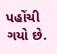પહોંચી ગયો છે.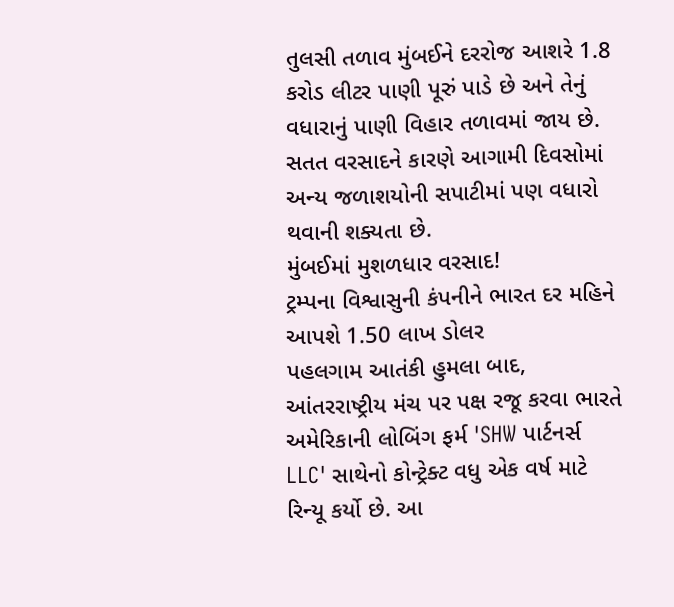તુલસી તળાવ મુંબઈને દરરોજ આશરે 1.8 કરોડ લીટર પાણી પૂરું પાડે છે અને તેનું વધારાનું પાણી વિહાર તળાવમાં જાય છે. સતત વરસાદને કારણે આગામી દિવસોમાં અન્ય જળાશયોની સપાટીમાં પણ વધારો થવાની શક્યતા છે.
મુંબઈમાં મુશળધાર વરસાદ!
ટ્રમ્પના વિશ્વાસુની કંપનીને ભારત દર મહિને આપશે 1.50 લાખ ડોલર
પહલગામ આતંકી હુમલા બાદ, આંતરરાષ્ટ્રીય મંચ પર પક્ષ રજૂ કરવા ભારતે અમેરિકાની લોબિંગ ફર્મ 'SHW પાર્ટનર્સ LLC' સાથેનો કોન્ટ્રેક્ટ વધુ એક વર્ષ માટે રિન્યૂ કર્યો છે. આ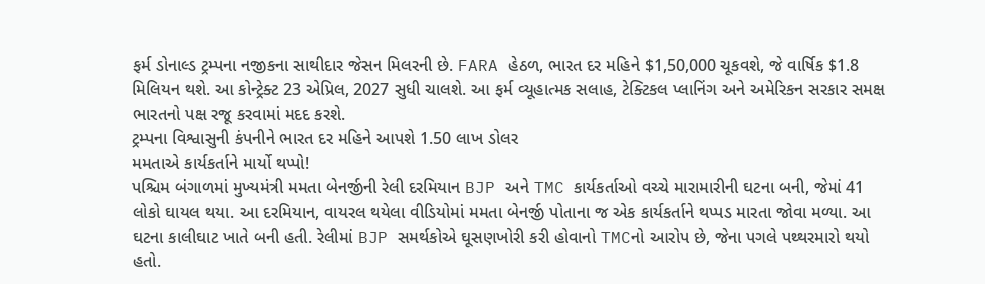ફર્મ ડોનાલ્ડ ટ્રમ્પના નજીકના સાથીદાર જેસન મિલરની છે. FARA હેઠળ, ભારત દર મહિને $1,50,000 ચૂકવશે, જે વાર્ષિક $1.8 મિલિયન થશે. આ કોન્ટ્રેક્ટ 23 એપ્રિલ, 2027 સુધી ચાલશે. આ ફર્મ વ્યૂહાત્મક સલાહ, ટેક્ટિકલ પ્લાનિંગ અને અમેરિકન સરકાર સમક્ષ ભારતનો પક્ષ રજૂ કરવામાં મદદ કરશે.
ટ્રમ્પના વિશ્વાસુની કંપનીને ભારત દર મહિને આપશે 1.50 લાખ ડોલર
મમતાએ કાર્યકર્તાને માર્યો થપ્પો!
પશ્ચિમ બંગાળમાં મુખ્યમંત્રી મમતા બેનર્જીની રેલી દરમિયાન BJP અને TMC કાર્યકર્તાઓ વચ્ચે મારામારીની ઘટના બની, જેમાં 41 લોકો ઘાયલ થયા. આ દરમિયાન, વાયરલ થયેલા વીડિયોમાં મમતા બેનર્જી પોતાના જ એક કાર્યકર્તાને થપ્પડ મારતા જોવા મળ્યા. આ ઘટના કાલીઘાટ ખાતે બની હતી. રેલીમાં BJP સમર્થકોએ ઘૂસણખોરી કરી હોવાનો TMCનો આરોપ છે, જેના પગલે પથ્થરમારો થયો હતો.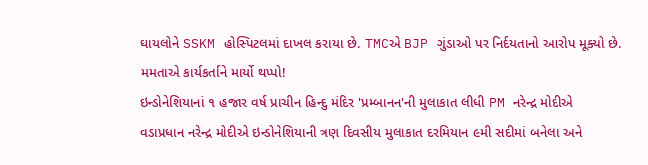ઘાયલોને SSKM હોસ્પિટલમાં દાખલ કરાયા છે. TMCએ BJP ગુંડાઓ પર નિર્દયતાનો આરોપ મૂક્યો છે.
મમતાએ કાર્યકર્તાને માર્યો થપ્પો!
ઇન્ડોનેશિયાનાં ૧ હજાર વર્ષ પ્રાચીન હિન્દુ મંદિર 'પ્રમ્બાનન'ની મુલાકાત લીધી PM નરેન્દ્ર મોદીએ
વડાપ્રધાન નરેન્દ્ર મોદીએ ઇન્ડોનેશિયાની ત્રણ દિવસીય મુલાકાત દરમિયાન ૯મી સદીમાં બનેલા અને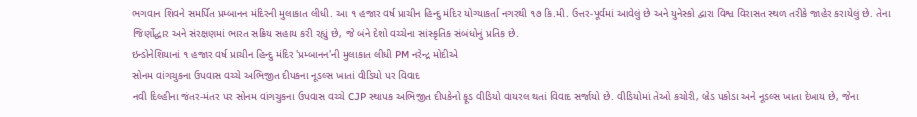ભગવાન શિવને સમર્પિત પ્રમ્બાનન મંદિરની મુલાકાત લીધી. આ ૧ હજાર વર્ષ પ્રાચીન હિન્દુ મંદિર યોગ્યાકર્તા નગરથી ૧૭ કિ.મી. ઉત્તર-પૂર્વમાં આવેલું છે અને યુનેસ્કો દ્વારા વિશ્વ વિરાસત સ્થળ તરીકે જાહેર કરાયેલું છે. તેના જિર્ણોદ્ધાર અને સંરક્ષણમાં ભારત સક્રિય સહાય કરી રહ્યું છે, જે બંને દેશો વચ્ચેના સાંસ્કૃતિક સંબંધોનું પ્રતિક છે.
ઇન્ડોનેશિયાનાં ૧ હજાર વર્ષ પ્રાચીન હિન્દુ મંદિર 'પ્રમ્બાનન'ની મુલાકાત લીધી PM નરેન્દ્ર મોદીએ
સોનમ વાંગચુકના ઉપવાસ વચ્ચે અભિજીત દીપકના નૂડલ્સ ખાતાં વીડિયો પર વિવાદ
નવી દિલ્હીના જંતર-મંતર પર સોનમ વાંગચુકના ઉપવાસ વચ્ચે CJP સ્થાપક અભિજીત દીપકેનો ફૂડ વીડિયો વાયરલ થતાં વિવાદ સર્જાયો છે. વીડિયોમાં તેઓ કચોરી, બ્રેડ પકોડા અને નૂડલ્સ ખાતા દેખાય છે, જેના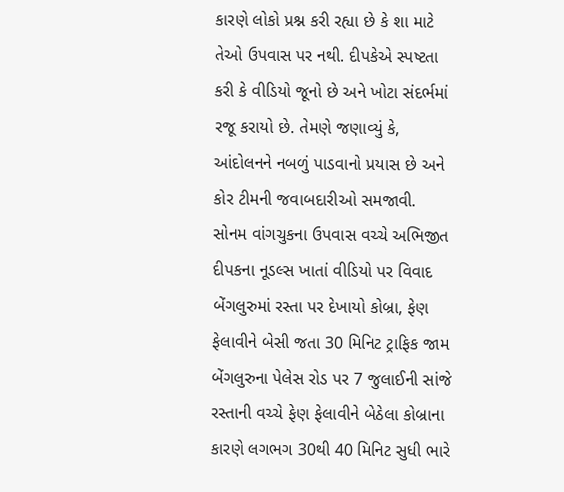કારણે લોકો પ્રશ્ન કરી રહ્યા છે કે શા માટે તેઓ ઉપવાસ પર નથી. દીપકેએ સ્પષ્ટતા કરી કે વીડિયો જૂનો છે અને ખોટા સંદર્ભમાં રજૂ કરાયો છે. તેમણે જણાવ્યું કે, આંદોલનને નબળું પાડવાનો પ્રયાસ છે અને કોર ટીમની જવાબદારીઓ સમજાવી.
સોનમ વાંગચુકના ઉપવાસ વચ્ચે અભિજીત દીપકના નૂડલ્સ ખાતાં વીડિયો પર વિવાદ
બેંગલુરુમાં રસ્તા પર દેખાયો કોબ્રા, ફેણ ફેલાવીને બેસી જતા 30 મિનિટ ટ્રાફિક જામ
બેંગલુરુના પેલેસ રોડ પર 7 જુલાઈની સાંજે રસ્તાની વચ્ચે ફેણ ફેલાવીને બેઠેલા કોબ્રાના કારણે લગભગ 30થી 40 મિનિટ સુધી ભારે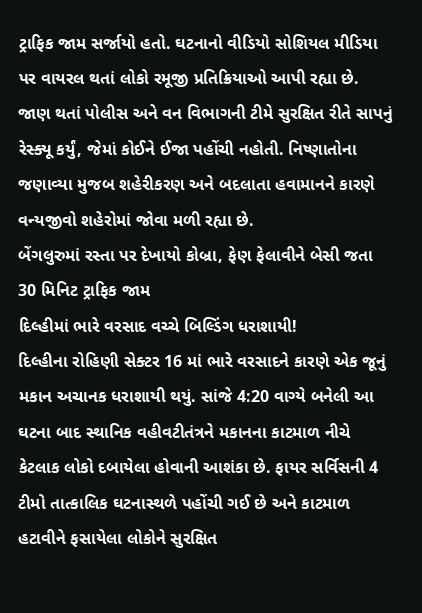ટ્રાફિક જામ સર્જાયો હતો. ઘટનાનો વીડિયો સોશિયલ મીડિયા પર વાયરલ થતાં લોકો રમૂજી પ્રતિક્રિયાઓ આપી રહ્યા છે. જાણ થતાં પોલીસ અને વન વિભાગની ટીમે સુરક્ષિત રીતે સાપનું રેસ્ક્યૂ કર્યું, જેમાં કોઈને ઈજા પહોંચી નહોતી. નિષ્ણાતોના જણાવ્યા મુજબ શહેરીકરણ અને બદલાતા હવામાનને કારણે વન્યજીવો શહેરોમાં જોવા મળી રહ્યા છે.
બેંગલુરુમાં રસ્તા પર દેખાયો કોબ્રા, ફેણ ફેલાવીને બેસી જતા 30 મિનિટ ટ્રાફિક જામ
દિલ્હીમાં ભારે વરસાદ વચ્ચે બિલ્ડિંગ ધરાશાયી!
દિલ્હીના રોહિણી સેક્ટર 16 માં ભારે વરસાદને કારણે એક જૂનું મકાન અચાનક ધરાશાયી થયું. સાંજે 4:20 વાગ્યે બનેલી આ ઘટના બાદ સ્થાનિક વહીવટીતંત્રને મકાનના કાટમાળ નીચે કેટલાક લોકો દબાયેલા હોવાની આશંકા છે. ફાયર સર્વિસની 4 ટીમો તાત્કાલિક ઘટનાસ્થળે પહોંચી ગઈ છે અને કાટમાળ હટાવીને ફસાયેલા લોકોને સુરક્ષિત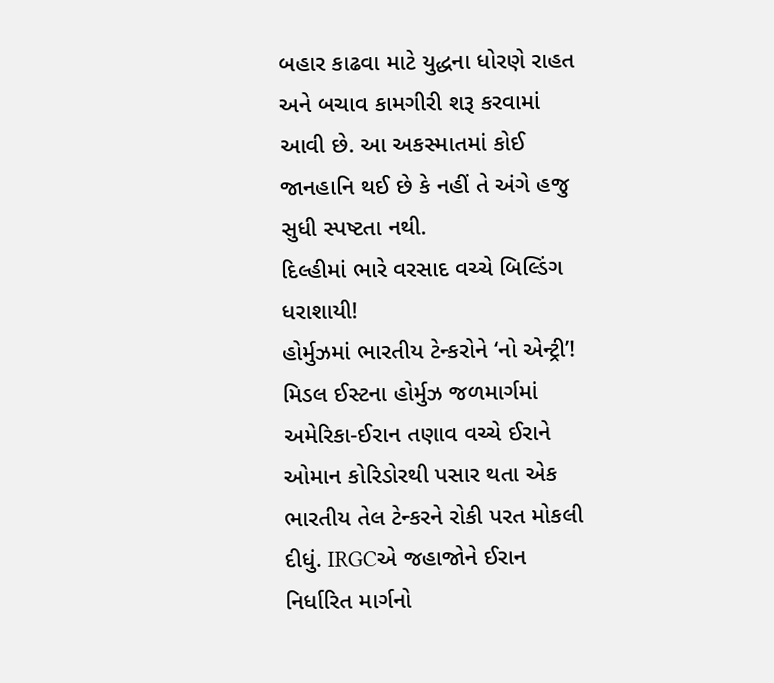બહાર કાઢવા માટે યુદ્ધના ધોરણે રાહત અને બચાવ કામગીરી શરૂ કરવામાં આવી છે. આ અકસ્માતમાં કોઈ જાનહાનિ થઈ છે કે નહીં તે અંગે હજુ સુધી સ્પષ્ટતા નથી.
દિલ્હીમાં ભારે વરસાદ વચ્ચે બિલ્ડિંગ ધરાશાયી!
હોર્મુઝમાં ભારતીય ટેન્કરોને ‘નો એન્ટ્રી’!
મિડલ ઈસ્ટના હોર્મુઝ જળમાર્ગમાં અમેરિકા-ઈરાન તણાવ વચ્ચે ઈરાને ઓમાન કોરિડોરથી પસાર થતા એક ભારતીય તેલ ટેન્કરને રોકી પરત મોકલી દીધું. IRGCએ જહાજોને ઈરાન નિર્ધારિત માર્ગનો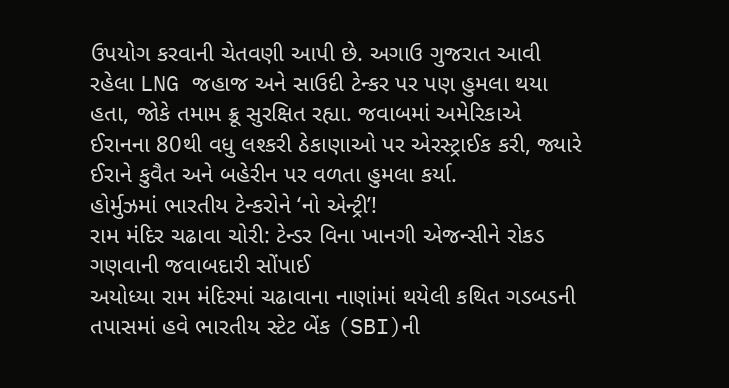ઉપયોગ કરવાની ચેતવણી આપી છે. અગાઉ ગુજરાત આવી રહેલા LNG જહાજ અને સાઉદી ટેન્કર પર પણ હુમલા થયા હતા, જોકે તમામ ક્રૂ સુરક્ષિત રહ્યા. જવાબમાં અમેરિકાએ ઈરાનના 80થી વધુ લશ્કરી ઠેકાણાઓ પર એરસ્ટ્રાઈક કરી, જ્યારે ઈરાને કુવૈત અને બહેરીન પર વળતા હુમલા કર્યા.
હોર્મુઝમાં ભારતીય ટેન્કરોને ‘નો એન્ટ્રી’!
રામ મંદિર ચઢાવા ચોરી: ટેન્ડર વિના ખાનગી એજન્સીને રોકડ ગણવાની જવાબદારી સોંપાઈ
અયોધ્યા રામ મંદિરમાં ચઢાવાના નાણાંમાં થયેલી કથિત ગડબડની તપાસમાં હવે ભારતીય સ્ટેટ બેંક (SBI)ની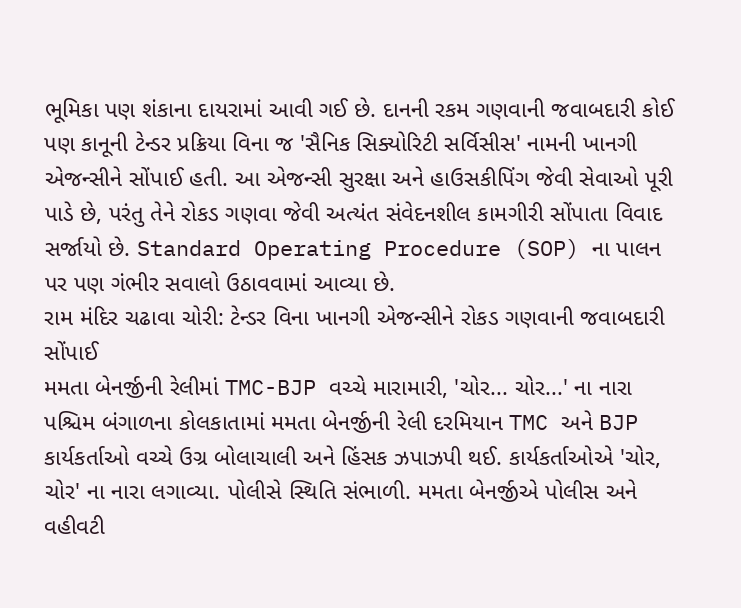ભૂમિકા પણ શંકાના દાયરામાં આવી ગઈ છે. દાનની રકમ ગણવાની જવાબદારી કોઈ પણ કાનૂની ટેન્ડર પ્રક્રિયા વિના જ 'સૈનિક સિક્યોરિટી સર્વિસીસ' નામની ખાનગી એજન્સીને સોંપાઈ હતી. આ એજન્સી સુરક્ષા અને હાઉસકીપિંગ જેવી સેવાઓ પૂરી પાડે છે, પરંતુ તેને રોકડ ગણવા જેવી અત્યંત સંવેદનશીલ કામગીરી સોંપાતા વિવાદ સર્જાયો છે. Standard Operating Procedure (SOP) ના પાલન પર પણ ગંભીર સવાલો ઉઠાવવામાં આવ્યા છે.
રામ મંદિર ચઢાવા ચોરી: ટેન્ડર વિના ખાનગી એજન્સીને રોકડ ગણવાની જવાબદારી સોંપાઈ
મમતા બેનર્જીની રેલીમાં TMC-BJP વચ્ચે મારામારી, 'ચોર... ચોર...' ના નારા
પશ્ચિમ બંગાળના કોલકાતામાં મમતા બેનર્જીની રેલી દરમિયાન TMC અને BJP કાર્યકર્તાઓ વચ્ચે ઉગ્ર બોલાચાલી અને હિંસક ઝપાઝપી થઈ. કાર્યકર્તાઓએ 'ચોર, ચોર' ના નારા લગાવ્યા. પોલીસે સ્થિતિ સંભાળી. મમતા બેનર્જીએ પોલીસ અને વહીવટી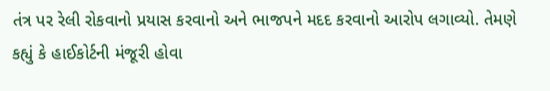તંત્ર પર રેલી રોકવાનો પ્રયાસ કરવાનો અને ભાજપને મદદ કરવાનો આરોપ લગાવ્યો. તેમણે કહ્યું કે હાઈકોર્ટની મંજૂરી હોવા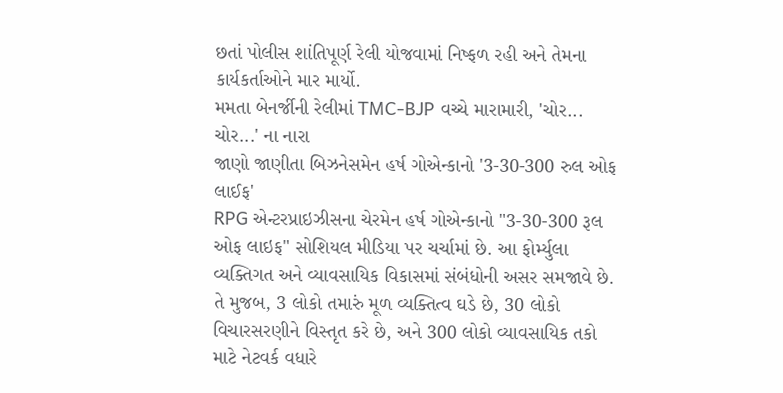છતાં પોલીસ શાંતિપૂર્ણ રેલી યોજવામાં નિષ્ફળ રહી અને તેમના કાર્યકર્તાઓને માર માર્યો.
મમતા બેનર્જીની રેલીમાં TMC-BJP વચ્ચે મારામારી, 'ચોર... ચોર...' ના નારા
જાણો જાણીતા બિઝનેસમેન હર્ષ ગોએન્કાનો '3-30-300 રુલ ઓફ લાઈફ'
RPG એન્ટરપ્રાઇઝીસના ચેરમેન હર્ષ ગોએન્કાનો "3-30-300 રૂલ ઓફ લાઇફ" સોશિયલ મીડિયા પર ચર્ચામાં છે. આ ફોર્મ્યુલા વ્યક્તિગત અને વ્યાવસાયિક વિકાસમાં સંબંધોની અસર સમજાવે છે. તે મુજબ, 3 લોકો તમારું મૂળ વ્યક્તિત્વ ઘડે છે, 30 લોકો વિચારસરણીને વિસ્તૃત કરે છે, અને 300 લોકો વ્યાવસાયિક તકો માટે નેટવર્ક વધારે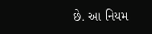છે. આ નિયમ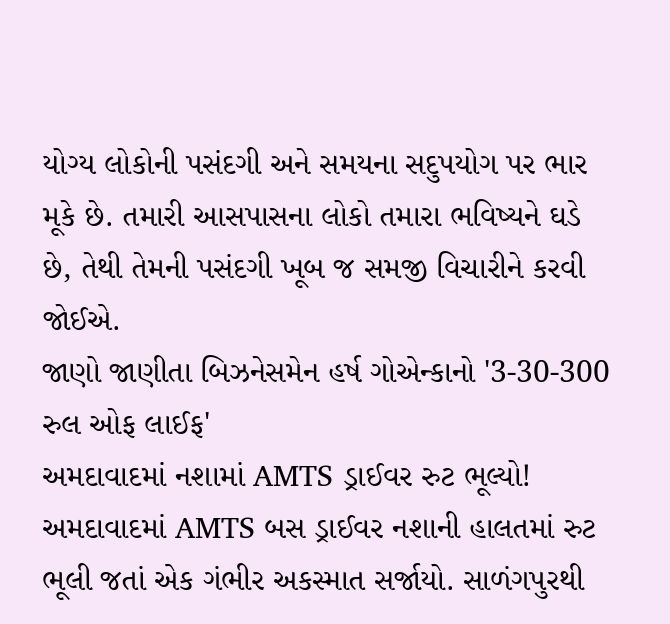યોગ્ય લોકોની પસંદગી અને સમયના સદુપયોગ પર ભાર મૂકે છે. તમારી આસપાસના લોકો તમારા ભવિષ્યને ઘડે છે, તેથી તેમની પસંદગી ખૂબ જ સમજી વિચારીને કરવી જોઈએ.
જાણો જાણીતા બિઝનેસમેન હર્ષ ગોએન્કાનો '3-30-300 રુલ ઓફ લાઈફ'
અમદાવાદમાં નશામાં AMTS ડ્રાઈવર રુટ ભૂલ્યો!
અમદાવાદમાં AMTS બસ ડ્રાઈવર નશાની હાલતમાં રુટ ભૂલી જતાં એક ગંભીર અકસ્માત સર્જાયો. સાળંગપુરથી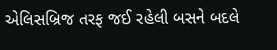એલિસબ્રિજ તરફ જઈ રહેલી બસને બદલે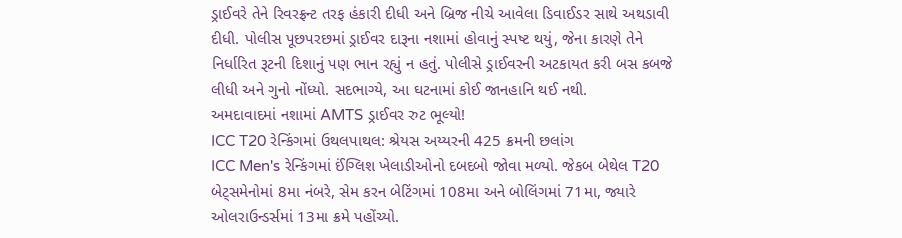ડ્રાઈવરે તેને રિવરફ્રન્ટ તરફ હંકારી દીધી અને બ્રિજ નીચે આવેલા ડિવાઈડર સાથે અથડાવી દીધી. પોલીસ પૂછપરછમાં ડ્રાઈવર દારૂના નશામાં હોવાનું સ્પષ્ટ થયું, જેના કારણે તેને નિર્ધારિત રૂટની દિશાનું પણ ભાન રહ્યું ન હતું. પોલીસે ડ્રાઈવરની અટકાયત કરી બસ કબજે લીધી અને ગુનો નોંધ્યો. સદભાગ્યે, આ ઘટનામાં કોઈ જાનહાનિ થઈ નથી.
અમદાવાદમાં નશામાં AMTS ડ્રાઈવર રુટ ભૂલ્યો!
ICC T20 રેન્કિંગમાં ઉથલપાથલ: શ્રેયસ અય્યરની 425 ક્રમની છલાંગ
ICC Men's રેન્કિંગમાં ઈંગ્લિશ ખેલાડીઓનો દબદબો જોવા મળ્યો. જેકબ બેથેલ T20 બેટ્સમેનોમાં 8મા નંબરે, સેમ કરન બેટિંગમાં 108મા અને બોલિંગમાં 71મા, જ્યારે ઓલરાઉન્ડર્સમાં 13મા ક્રમે પહોંચ્યો.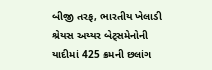બીજી તરફ, ભારતીય ખેલાડી શ્રેયસ અય્યર બેટ્સમેનોની યાદીમાં 425 ક્રમની છલાંગ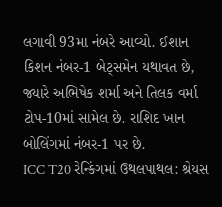લગાવી 93મા નંબરે આવ્યો. ઈશાન કિશન નંબર-1 બેટ્સમેન યથાવત છે, જ્યારે અભિષેક શર્મા અને તિલક વર્મા ટોપ-10માં સામેલ છે. રાશિદ ખાન બોલિંગમાં નંબર-1 પર છે.
ICC T20 રેન્કિંગમાં ઉથલપાથલ: શ્રેયસ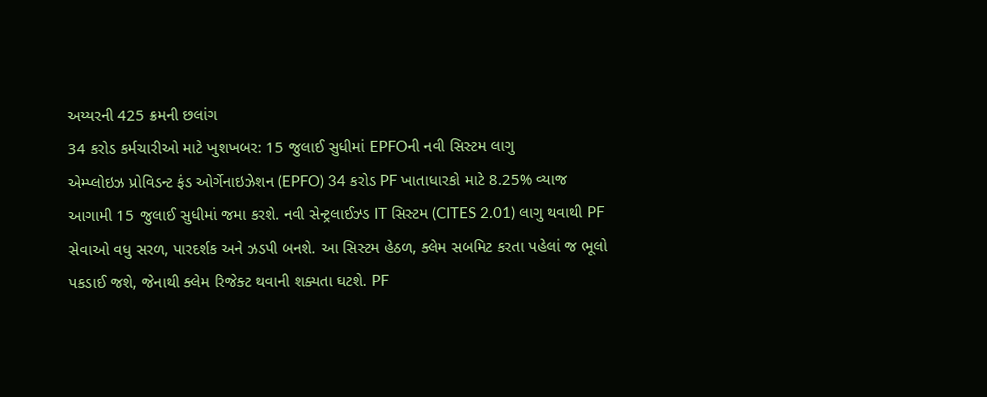અય્યરની 425 ક્રમની છલાંગ
34 કરોડ કર્મચારીઓ માટે ખુશખબર: 15 જુલાઈ સુધીમાં EPFOની નવી સિસ્ટમ લાગુ
એમ્પ્લોઇઝ પ્રોવિડન્ટ ફંડ ઓર્ગેનાઇઝેશન (EPFO) 34 કરોડ PF ખાતાધારકો માટે 8.25% વ્યાજ આગામી 15 જુલાઈ સુધીમાં જમા કરશે. નવી સેન્ટ્રલાઈઝ્ડ IT સિસ્ટમ (CITES 2.01) લાગુ થવાથી PF સેવાઓ વધુ સરળ, પારદર્શક અને ઝડપી બનશે. આ સિસ્ટમ હેઠળ, ક્લેમ સબમિટ કરતા પહેલાં જ ભૂલો પકડાઈ જશે, જેનાથી ક્લેમ રિજેક્ટ થવાની શક્યતા ઘટશે. PF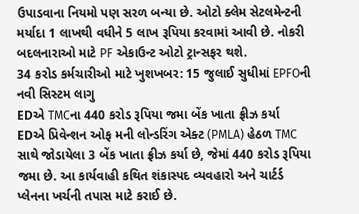ઉપાડવાના નિયમો પણ સરળ બન્યા છે. ઓટો ક્લેમ સેટલમેન્ટની મર્યાદા 1 લાખથી વધીને 5 લાખ રૂપિયા કરવામાં આવી છે. નોકરી બદલનારાઓ માટે PF એકાઉન્ટ ઓટો ટ્રાન્સફર થશે.
34 કરોડ કર્મચારીઓ માટે ખુશખબર: 15 જુલાઈ સુધીમાં EPFOની નવી સિસ્ટમ લાગુ
EDએ TMCના 440 કરોડ રૂપિયા જમા બેંક ખાતા ફ્રીઝ કર્યા
EDએ પ્રિવેન્શન ઓફ મની લોન્ડરિંગ એક્ટ (PMLA) હેઠળ TMC સાથે જોડાયેલા 3 બેંક ખાતા ફ્રીઝ કર્યા છે, જેમાં 440 કરોડ રૂપિયા જમા છે. આ કાર્યવાહી કથિત શંકાસ્પદ વ્યવહારો અને ચાર્ટર્ડ પ્લેનના ખર્ચની તપાસ માટે કરાઈ છે.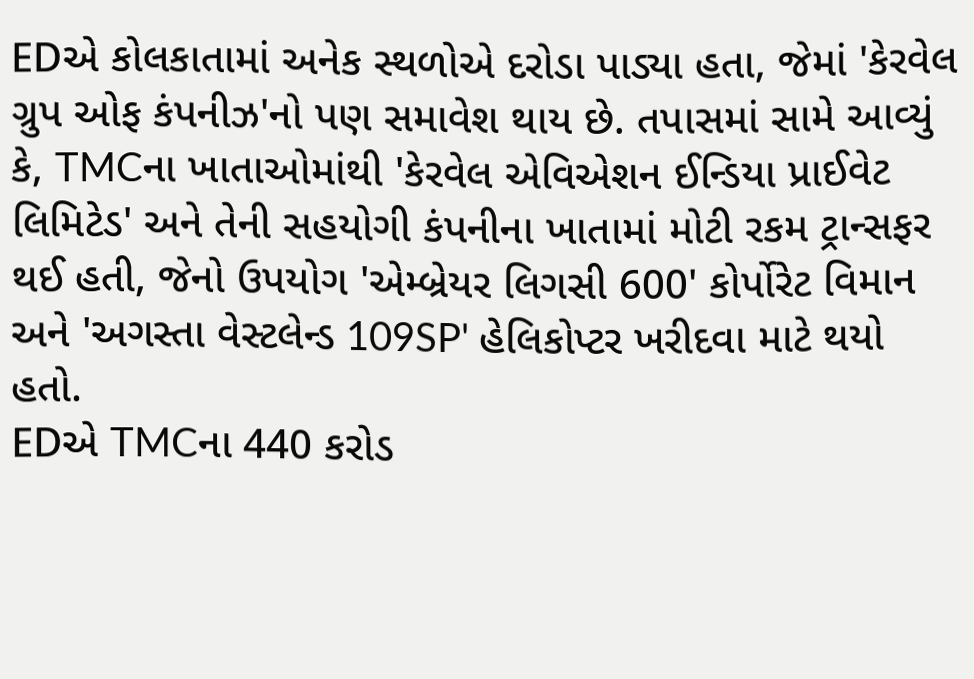EDએ કોલકાતામાં અનેક સ્થળોએ દરોડા પાડ્યા હતા, જેમાં 'કેરવેલ ગ્રુપ ઓફ કંપનીઝ'નો પણ સમાવેશ થાય છે. તપાસમાં સામે આવ્યું કે, TMCના ખાતાઓમાંથી 'કેરવેલ એવિએશન ઈન્ડિયા પ્રાઈવેટ લિમિટેડ' અને તેની સહયોગી કંપનીના ખાતામાં મોટી રકમ ટ્રાન્સફર થઈ હતી, જેનો ઉપયોગ 'એમ્બ્રેયર લિગસી 600' કોર્પોરેટ વિમાન અને 'અગસ્તા વેસ્ટલેન્ડ 109SP' હેલિકોપ્ટર ખરીદવા માટે થયો હતો.
EDએ TMCના 440 કરોડ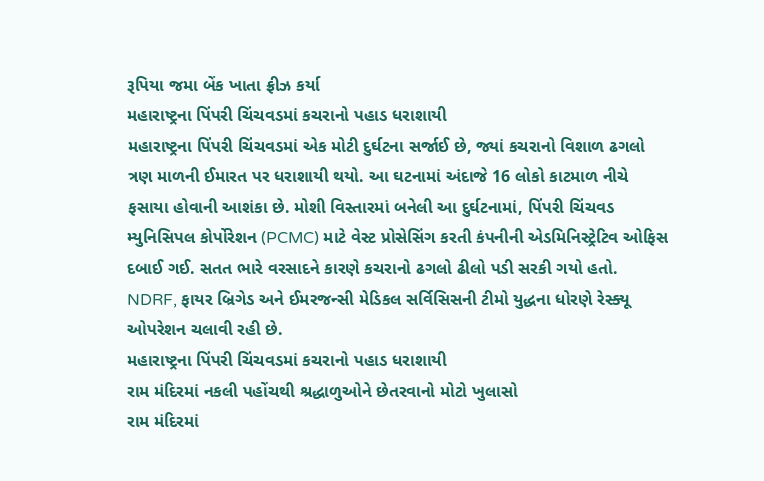રૂપિયા જમા બેંક ખાતા ફ્રીઝ કર્યા
મહારાષ્ટ્રના પિંપરી ચિંચવડમાં કચરાનો પહાડ ધરાશાયી
મહારાષ્ટ્રના પિંપરી ચિંચવડમાં એક મોટી દુર્ઘટના સર્જાઈ છે, જ્યાં કચરાનો વિશાળ ઢગલો ત્રણ માળની ઈમારત પર ધરાશાયી થયો. આ ઘટનામાં અંદાજે 16 લોકો કાટમાળ નીચે ફસાયા હોવાની આશંકા છે. મોશી વિસ્તારમાં બનેલી આ દુર્ઘટનામાં, પિંપરી ચિંચવડ મ્યુનિસિપલ કોર્પોરેશન (PCMC) માટે વેસ્ટ પ્રોસેસિંગ કરતી કંપનીની એડમિનિસ્ટ્રેટિવ ઓફિસ દબાઈ ગઈ. સતત ભારે વરસાદને કારણે કચરાનો ઢગલો ઢીલો પડી સરકી ગયો હતો. NDRF, ફાયર બ્રિગેડ અને ઈમરજન્સી મેડિકલ સર્વિસિસની ટીમો યુદ્ધના ધોરણે રેસ્ક્યૂ ઓપરેશન ચલાવી રહી છે.
મહારાષ્ટ્રના પિંપરી ચિંચવડમાં કચરાનો પહાડ ધરાશાયી
રામ મંદિરમાં નકલી પહોંચથી શ્રદ્ધાળુઓને છેતરવાનો મોટો ખુલાસો
રામ મંદિરમાં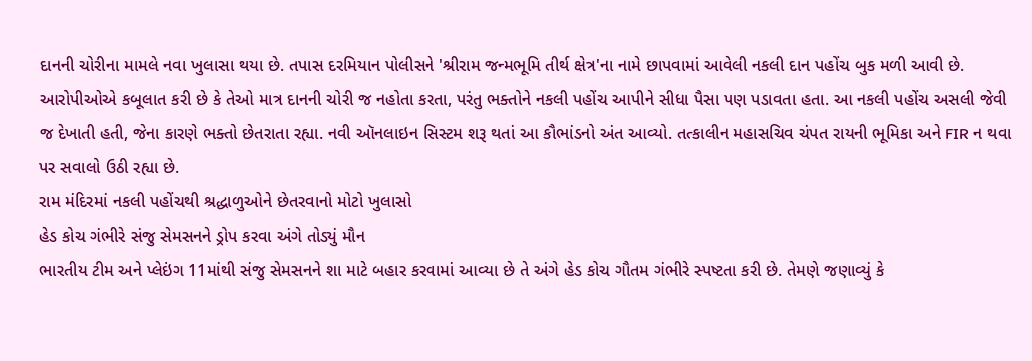દાનની ચોરીના મામલે નવા ખુલાસા થયા છે. તપાસ દરમિયાન પોલીસને 'શ્રીરામ જન્મભૂમિ તીર્થ ક્ષેત્ર'ના નામે છાપવામાં આવેલી નકલી દાન પહોંચ બુક મળી આવી છે. આરોપીઓએ કબૂલાત કરી છે કે તેઓ માત્ર દાનની ચોરી જ નહોતા કરતા, પરંતુ ભક્તોને નકલી પહોંચ આપીને સીધા પૈસા પણ પડાવતા હતા. આ નકલી પહોંચ અસલી જેવી જ દેખાતી હતી, જેના કારણે ભક્તો છેતરાતા રહ્યા. નવી ઑનલાઇન સિસ્ટમ શરૂ થતાં આ કૌભાંડનો અંત આવ્યો. તત્કાલીન મહાસચિવ ચંપત રાયની ભૂમિકા અને FIR ન થવા પર સવાલો ઉઠી રહ્યા છે.
રામ મંદિરમાં નકલી પહોંચથી શ્રદ્ધાળુઓને છેતરવાનો મોટો ખુલાસો
હેડ કોચ ગંભીરે સંજુ સેમસનને ડ્રોપ કરવા અંગે તોડ્યું મૌન
ભારતીય ટીમ અને પ્લેઇંગ 11માંથી સંજુ સેમસનને શા માટે બહાર કરવામાં આવ્યા છે તે અંગે હેડ કોચ ગૌતમ ગંભીરે સ્પષ્ટતા કરી છે. તેમણે જણાવ્યું કે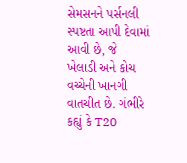સેમસનને પર્સનલી સ્પષ્ટતા આપી દેવામાં આવી છે, જે ખેલાડી અને કોચ વચ્ચેની ખાનગી વાતચીત છે. ગંભીરે કહ્યું કે T20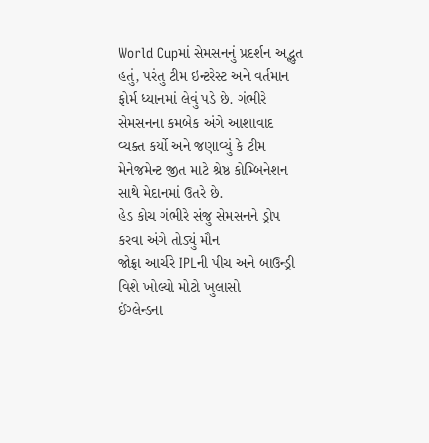World Cupમાં સેમસનનું પ્રદર્શન અદ્ભુત હતું, પરંતુ ટીમ ઇન્ટરેસ્ટ અને વર્તમાન ફોર્મ ધ્યાનમાં લેવું પડે છે. ગંભીરે સેમસનના કમબેક અંગે આશાવાદ વ્યક્ત કર્યો અને જણાવ્યું કે ટીમ મેનેજમેન્ટ જીત માટે શ્રેષ્ઠ કોમ્બિનેશન સાથે મેદાનમાં ઉતરે છે.
હેડ કોચ ગંભીરે સંજુ સેમસનને ડ્રોપ કરવા અંગે તોડ્યું મૌન
જોફ્રા આર્ચરે IPLની પીચ અને બાઉન્ડ્રી વિશે ખોલ્યો મોટો ખુલાસો
ઈંગ્લેન્ડના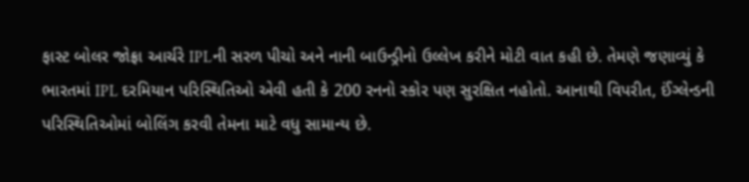ફાસ્ટ બોલર જોફ્રા આર્ચરે IPLની સરળ પીચો અને નાની બાઉન્ડ્રીનો ઉલ્લેખ કરીને મોટી વાત કહી છે. તેમણે જણાવ્યું કે ભારતમાં IPL દરમિયાન પરિસ્થિતિઓ એવી હતી કે 200 રનનો સ્કોર પણ સુરક્ષિત નહોતો. આનાથી વિપરીત, ઈંગ્લેન્ડની પરિસ્થિતિઓમાં બોલિંગ કરવી તેમના માટે વધુ સામાન્ય છે.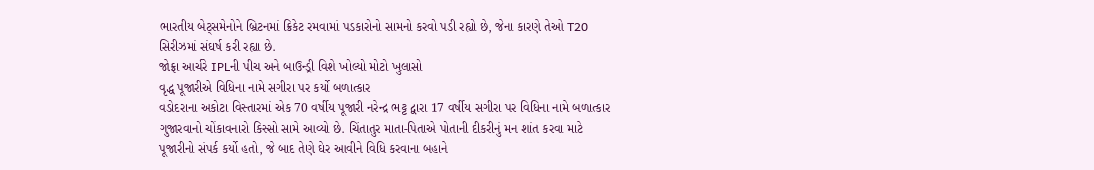ભારતીય બેટ્સમેનોને બ્રિટનમાં ક્રિકેટ રમવામાં પડકારોનો સામનો કરવો પડી રહ્યો છે, જેના કારણે તેઓ T20 સિરીઝમાં સંઘર્ષ કરી રહ્યા છે.
જોફ્રા આર્ચરે IPLની પીચ અને બાઉન્ડ્રી વિશે ખોલ્યો મોટો ખુલાસો
વૃદ્ધ પૂજારીએ વિધિના નામે સગીરા પર કર્યો બળાત્કાર
વડોદરાના અકોટા વિસ્તારમાં એક 70 વર્ષીય પૂજારી નરેન્દ્ર ભટ્ટ દ્વારા 17 વર્ષીય સગીરા પર વિધિના નામે બળાત્કાર ગુજારવાનો ચોંકાવનારો કિસ્સો સામે આવ્યો છે. ચિંતાતુર માતા-પિતાએ પોતાની દીકરીનું મન શાંત કરવા માટે પૂજારીનો સંપર્ક કર્યો હતો, જે બાદ તેણે ઘેર આવીને વિધિ કરવાના બહાને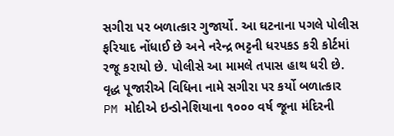સગીરા પર બળાત્કાર ગુજાર્યો. આ ઘટનાના પગલે પોલીસ ફરિયાદ નોંધાઈ છે અને નરેન્દ્ર ભટ્ટની ધરપકડ કરી કોર્ટમાં રજૂ કરાયો છે. પોલીસે આ મામલે તપાસ હાથ ધરી છે.
વૃદ્ધ પૂજારીએ વિધિના નામે સગીરા પર કર્યો બળાત્કાર
PM મોદીએ ઇન્ડોનેશિયાના ૧૦૦૦ વર્ષ જૂના મંદિરની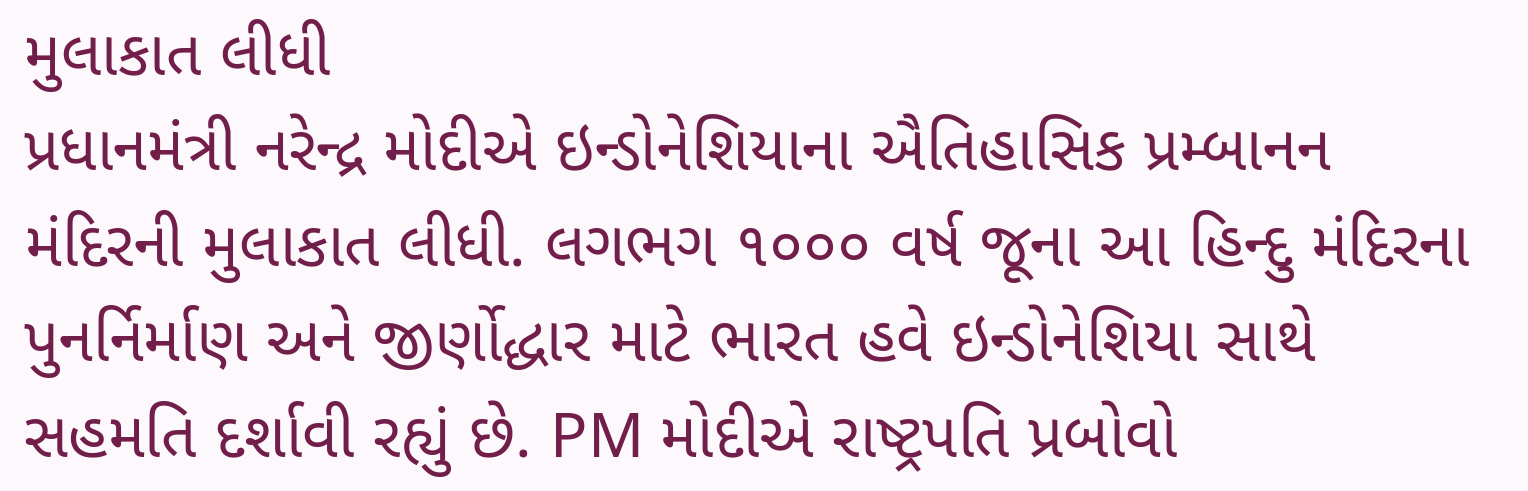મુલાકાત લીધી
પ્રધાનમંત્રી નરેન્દ્ર મોદીએ ઇન્ડોનેશિયાના ઐતિહાસિક પ્રમ્બાનન મંદિરની મુલાકાત લીધી. લગભગ ૧૦૦૦ વર્ષ જૂના આ હિન્દુ મંદિરના પુનર્નિર્માણ અને જીર્ણોદ્ધાર માટે ભારત હવે ઇન્ડોનેશિયા સાથે સહમતિ દર્શાવી રહ્યું છે. PM મોદીએ રાષ્ટ્રપતિ પ્રબોવો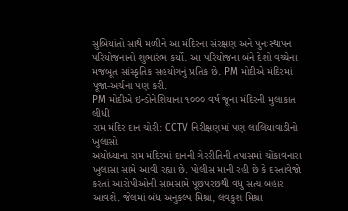સુબિયાંતો સાથે મળીને આ મંદિરના સંરક્ષણ અને પુનઃસ્થાપન પરિયોજનાનો શુભારંભ કર્યો. આ પરિયોજના બંને દેશો વચ્ચેના મજબૂત સાંસ્કૃતિક સહયોગનું પ્રતિક છે. PM મોદીએ મંદિરમાં પૂજા-અર્ચના પણ કરી.
PM મોદીએ ઇન્ડોનેશિયાના ૧૦૦૦ વર્ષ જૂના મંદિરની મુલાકાત લીધી
રામ મંદિર દાન ચોરી: CCTV નિરીક્ષણમાં પણ લાલિયાવાડીનો ખુલાસો
અયોધ્યાના રામ મંદિરમાં દાનની ગેરરીતિની તપાસમાં ચોંકાવનારા ખુલાસા સામે આવી રહ્યા છે. પોલીસ માની રહી છે કે દસ્તાવેજો કરતાં આરોપીઓની સામસામે પૂછપરછથી વધુ સત્ય બહાર આવશે. જેલમાં બંધ અનુકલ્પ મિશ્રા, લવકુશ મિશ્રા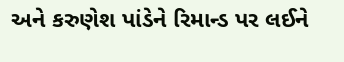અને કરુણેશ પાંડેને રિમાન્ડ પર લઈને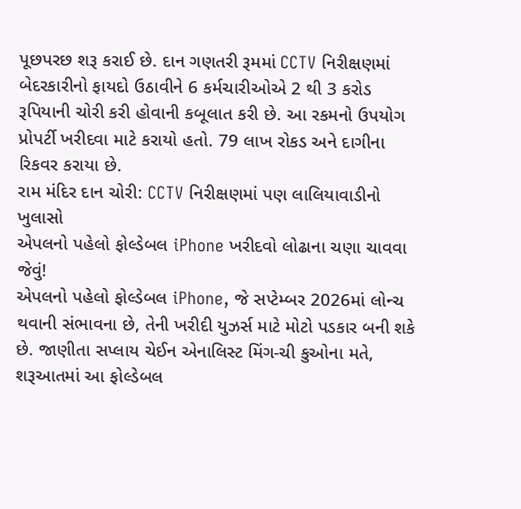પૂછપરછ શરૂ કરાઈ છે. દાન ગણતરી રૂમમાં CCTV નિરીક્ષણમાં બેદરકારીનો ફાયદો ઉઠાવીને 6 કર્મચારીઓએ 2 થી 3 કરોડ રૂપિયાની ચોરી કરી હોવાની કબૂલાત કરી છે. આ રકમનો ઉપયોગ પ્રોપર્ટી ખરીદવા માટે કરાયો હતો. 79 લાખ રોકડ અને દાગીના રિકવર કરાયા છે.
રામ મંદિર દાન ચોરી: CCTV નિરીક્ષણમાં પણ લાલિયાવાડીનો ખુલાસો
એપલનો પહેલો ફોલ્ડેબલ iPhone ખરીદવો લોઢાના ચણા ચાવવા જેવું!
એપલનો પહેલો ફોલ્ડેબલ iPhone, જે સપ્ટેમ્બર 2026માં લોન્ચ થવાની સંભાવના છે, તેની ખરીદી યુઝર્સ માટે મોટો પડકાર બની શકે છે. જાણીતા સપ્લાય ચેઈન એનાલિસ્ટ મિંગ-ચી કુઓના મતે, શરૂઆતમાં આ ફોલ્ડેબલ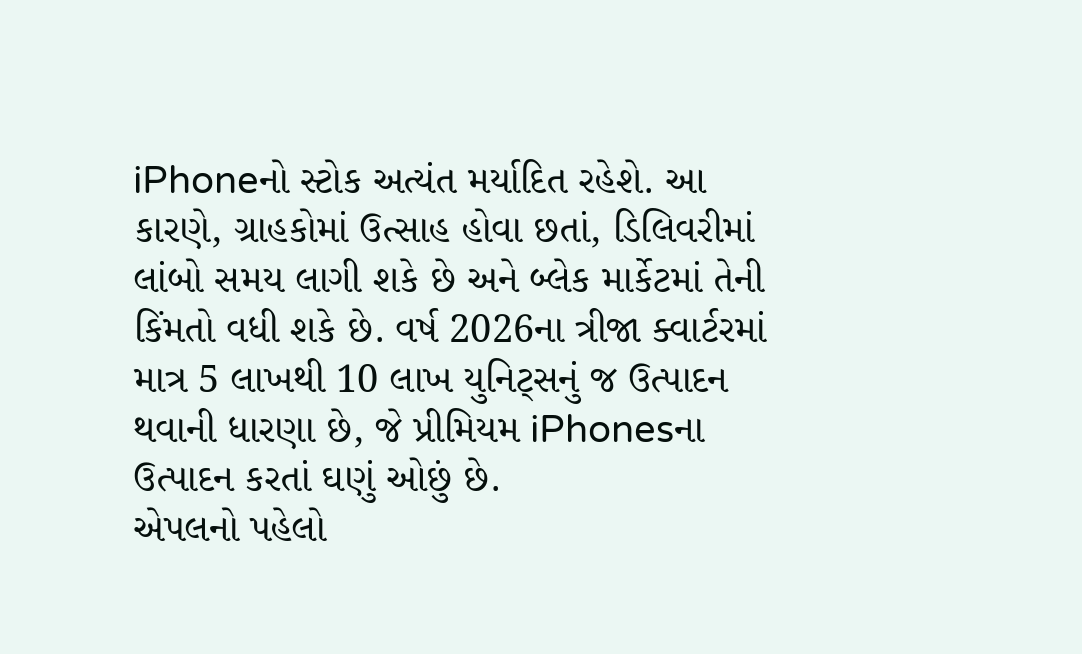iPhoneનો સ્ટોક અત્યંત મર્યાદિત રહેશે. આ કારણે, ગ્રાહકોમાં ઉત્સાહ હોવા છતાં, ડિલિવરીમાં લાંબો સમય લાગી શકે છે અને બ્લેક માર્કેટમાં તેની કિંમતો વધી શકે છે. વર્ષ 2026ના ત્રીજા ક્વાર્ટરમાં માત્ર 5 લાખથી 10 લાખ યુનિટ્સનું જ ઉત્પાદન થવાની ધારણા છે, જે પ્રીમિયમ iPhonesના ઉત્પાદન કરતાં ઘણું ઓછું છે.
એપલનો પહેલો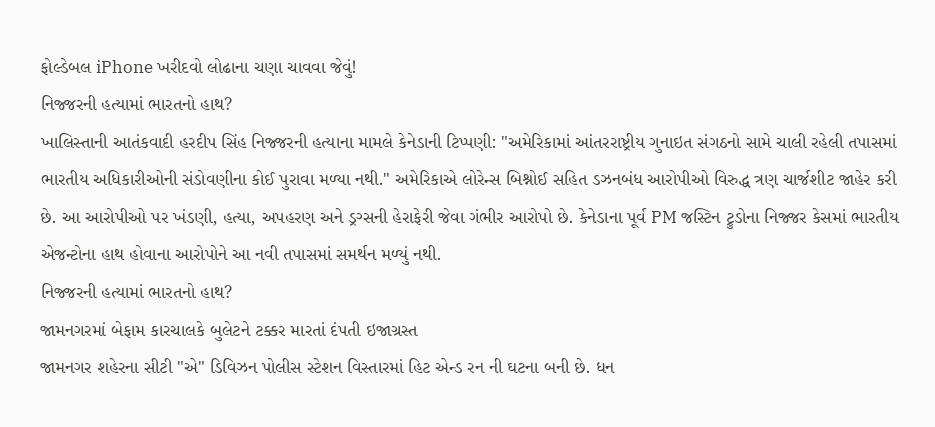ફોલ્ડેબલ iPhone ખરીદવો લોઢાના ચણા ચાવવા જેવું!
નિજ્જરની હત્યામાં ભારતનો હાથ?
ખાલિસ્તાની આતંકવાદી હરદીપ સિંહ નિજ્જરની હત્યાના મામલે કેનેડાની ટિપ્પણી: "અમેરિકામાં આંતરરાષ્ટ્રીય ગુનાઇત સંગઠનો સામે ચાલી રહેલી તપાસમાં ભારતીય અધિકારીઓની સંડોવણીના કોઈ પુરાવા મળ્યા નથી." અમેરિકાએ લોરેન્સ બિશ્નોઈ સહિત ડઝનબંધ આરોપીઓ વિરુદ્ધ ત્રણ ચાર્જશીટ જાહેર કરી છે. આ આરોપીઓ પર ખંડણી, હત્યા, અપહરણ અને ડ્રગ્સની હેરાફેરી જેવા ગંભીર આરોપો છે. કેનેડાના પૂર્વ PM જસ્ટિન ટ્રુડોના નિજ્જર કેસમાં ભારતીય એજન્ટોના હાથ હોવાના આરોપોને આ નવી તપાસમાં સમર્થન મળ્યું નથી.
નિજ્જરની હત્યામાં ભારતનો હાથ?
જામનગરમાં બેફામ કારચાલકે બુલેટને ટક્કર મારતાં દંપતી ઇજાગ્રસ્ત
જામનગર શહેરના સીટી "એ" ડિવિઝન પોલીસ સ્ટેશન વિસ્તારમાં હિટ એન્ડ રન ની ઘટના બની છે. ધન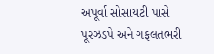અપૂર્વા સોસાયટી પાસે પૂરઝડપે અને ગફલતભરી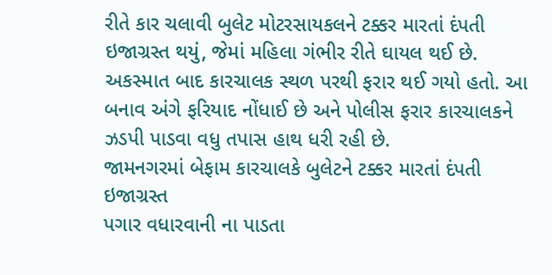રીતે કાર ચલાવી બુલેટ મોટરસાયકલને ટક્કર મારતાં દંપતી ઇજાગ્રસ્ત થયું, જેમાં મહિલા ગંભીર રીતે ઘાયલ થઈ છે. અકસ્માત બાદ કારચાલક સ્થળ પરથી ફરાર થઈ ગયો હતો. આ બનાવ અંગે ફરિયાદ નોંધાઈ છે અને પોલીસ ફરાર કારચાલકને ઝડપી પાડવા વધુ તપાસ હાથ ધરી રહી છે.
જામનગરમાં બેફામ કારચાલકે બુલેટને ટક્કર મારતાં દંપતી ઇજાગ્રસ્ત
પગાર વધારવાની ના પાડતા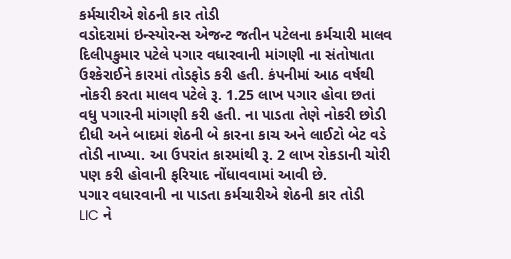કર્મચારીએ શેઠની કાર તોડી
વડોદરામાં ઇન્સ્યોરન્સ એજન્ટ જતીન પટેલના કર્મચારી માલવ દિલીપકુમાર પટેલે પગાર વધારવાની માંગણી ના સંતોષાતા ઉશ્કેરાઈને કારમાં તોડફોડ કરી હતી. કંપનીમાં આઠ વર્ષથી નોકરી કરતા માલવ પટેલે રૂ. 1.25 લાખ પગાર હોવા છતાં વધુ પગારની માંગણી કરી હતી. ના પાડતા તેણે નોકરી છોડી દીધી અને બાદમાં શેઠની બે કારના કાચ અને લાઈટો બેટ વડે તોડી નાખ્યા. આ ઉપરાંત કારમાંથી રૂ. 2 લાખ રોકડાની ચોરી પણ કરી હોવાની ફરિયાદ નોંધાવવામાં આવી છે.
પગાર વધારવાની ના પાડતા કર્મચારીએ શેઠની કાર તોડી
LIC ને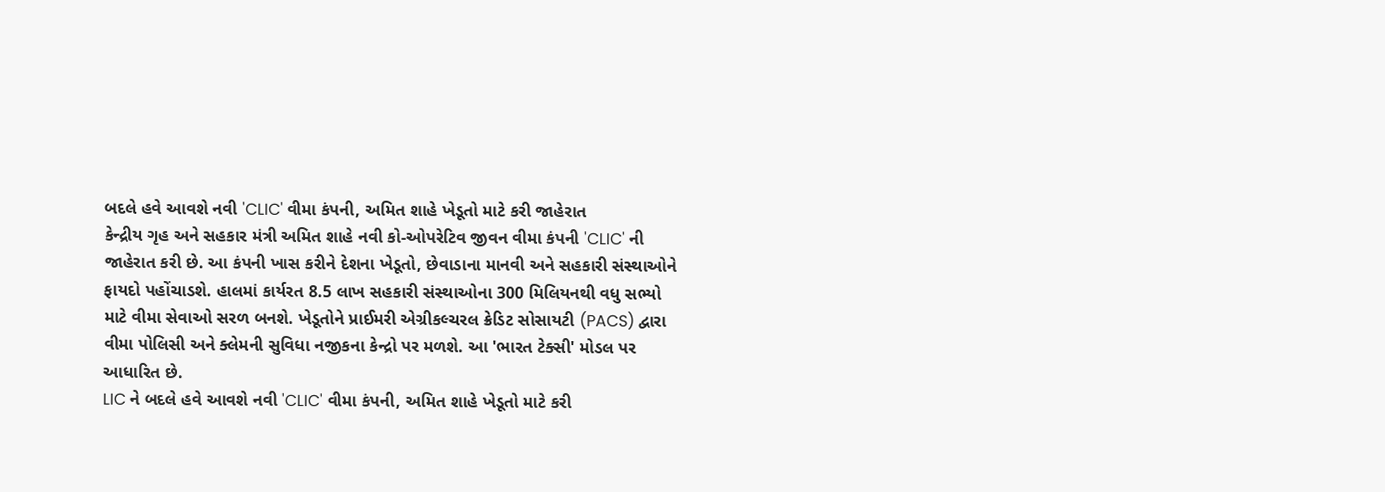બદલે હવે આવશે નવી 'CLIC' વીમા કંપની, અમિત શાહે ખેડૂતો માટે કરી જાહેરાત
કેન્દ્રીય ગૃહ અને સહકાર મંત્રી અમિત શાહે નવી કો-ઓપરેટિવ જીવન વીમા કંપની 'CLIC' ની જાહેરાત કરી છે. આ કંપની ખાસ કરીને દેશના ખેડૂતો, છેવાડાના માનવી અને સહકારી સંસ્થાઓને ફાયદો પહોંચાડશે. હાલમાં કાર્યરત 8.5 લાખ સહકારી સંસ્થાઓના 300 મિલિયનથી વધુ સભ્યો માટે વીમા સેવાઓ સરળ બનશે. ખેડૂતોને પ્રાઈમરી એગ્રીકલ્ચરલ ક્રેડિટ સોસાયટી (PACS) દ્વારા વીમા પોલિસી અને ક્લેમની સુવિધા નજીકના કેન્દ્રો પર મળશે. આ 'ભારત ટેક્સી' મોડલ પર આધારિત છે.
LIC ને બદલે હવે આવશે નવી 'CLIC' વીમા કંપની, અમિત શાહે ખેડૂતો માટે કરી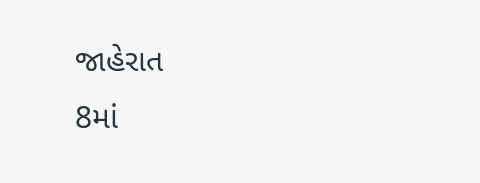જાહેરાત
8માં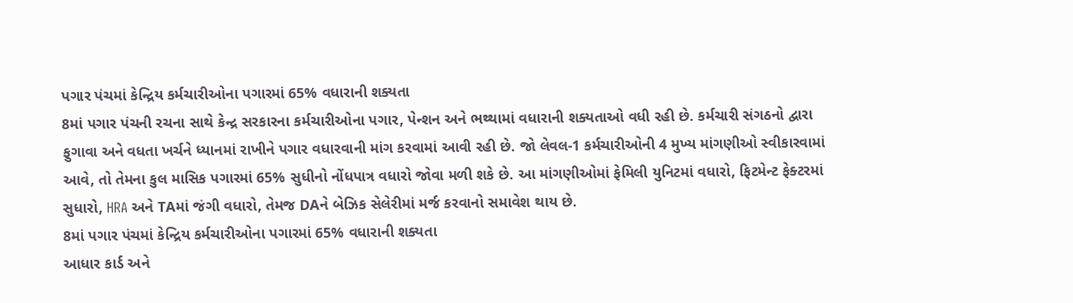પગાર પંચમાં કેન્દ્રિય કર્મચારીઓના પગારમાં 65% વધારાની શક્યતા
8માં પગાર પંચની રચના સાથે કેન્દ્ર સરકારના કર્મચારીઓના પગાર, પેન્શન અને ભથ્થામાં વધારાની શક્યતાઓ વધી રહી છે. કર્મચારી સંગઠનો દ્વારા ફુગાવા અને વધતા ખર્ચને ધ્યાનમાં રાખીને પગાર વધારવાની માંગ કરવામાં આવી રહી છે. જો લેવલ-1 કર્મચારીઓની 4 મુખ્ય માંગણીઓ સ્વીકારવામાં આવે, તો તેમના કુલ માસિક પગારમાં 65% સુધીનો નોંધપાત્ર વધારો જોવા મળી શકે છે. આ માંગણીઓમાં ફેમિલી યુનિટમાં વધારો, ફિટમેન્ટ ફેક્ટરમાં સુધારો, HRA અને TAમાં જંગી વધારો, તેમજ DAને બેઝિક સેલેરીમાં મર્જ કરવાનો સમાવેશ થાય છે.
8માં પગાર પંચમાં કેન્દ્રિય કર્મચારીઓના પગારમાં 65% વધારાની શક્યતા
આધાર કાર્ડ અને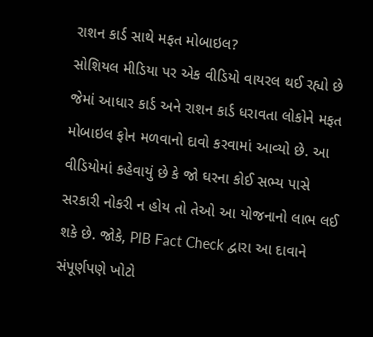રાશન કાર્ડ સાથે મફત મોબાઇલ?
સોશિયલ મીડિયા પર એક વીડિયો વાયરલ થઈ રહ્યો છે જેમાં આધાર કાર્ડ અને રાશન કાર્ડ ધરાવતા લોકોને મફત મોબાઇલ ફોન મળવાનો દાવો કરવામાં આવ્યો છે. આ વીડિયોમાં કહેવાયું છે કે જો ઘરના કોઈ સભ્ય પાસે સરકારી નોકરી ન હોય તો તેઓ આ યોજનાનો લાભ લઈ શકે છે. જોકે, PIB Fact Check દ્વારા આ દાવાને સંપૂર્ણપણે ખોટો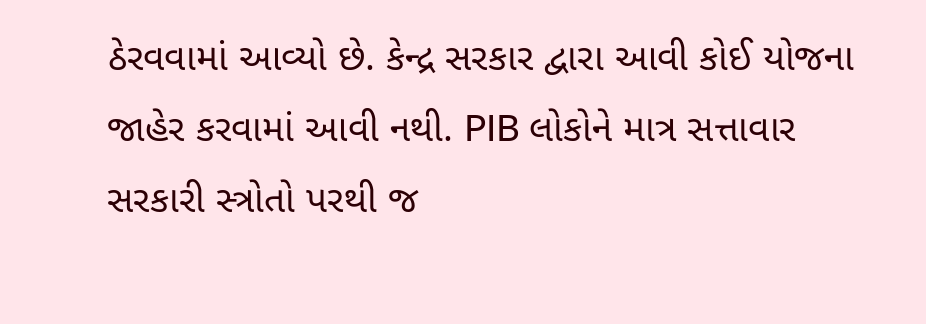ઠેરવવામાં આવ્યો છે. કેન્દ્ર સરકાર દ્વારા આવી કોઈ યોજના જાહેર કરવામાં આવી નથી. PIB લોકોને માત્ર સત્તાવાર સરકારી સ્ત્રોતો પરથી જ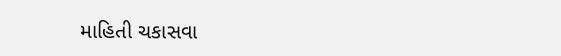માહિતી ચકાસવા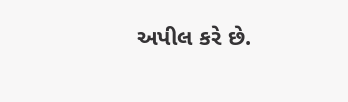અપીલ કરે છે.